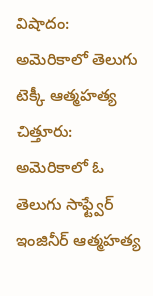విషాదం: అమెరికాలో తెలుగు టెక్కీ ఆత్మహత్య
చిత్తూరు: అమెరికాలో ఓ తెలుగు సాఫ్ట్వేర్ ఇంజినీర్ ఆత్మహత్య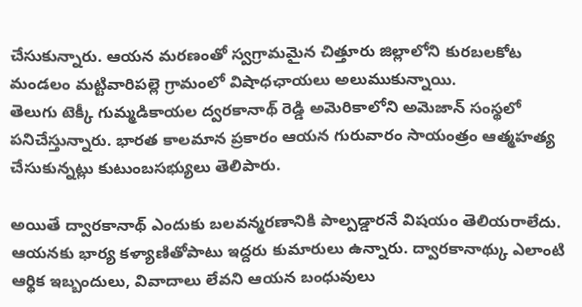చేసుకున్నారు. ఆయన మరణంతో స్వగ్రామమైన చిత్తూరు జిల్లాలోని కురబలకోట మండలం మట్టివారిపల్లె గ్రామంలో విషాధఛాయలు అలుముకున్నాయి.
తెలుగు టెక్కీ గుమ్మడికాయల ద్వరకానాథ్ రెడ్డి అమెరికాలోని అమెజాన్ సంస్థలో పనిచేస్తున్నారు. భారత కాలమాన ప్రకారం ఆయన గురువారం సాయంత్రం ఆత్మహత్య చేసుకున్నట్లు కుటుంబసభ్యులు తెలిపారు.

అయితే ద్వారకానాథ్ ఎందుకు బలవన్మరణానికి పాల్పడ్డారనే విషయం తెలియరాలేదు. ఆయనకు భార్య కళ్యాణితోపాటు ఇద్దరు కుమారులు ఉన్నారు. ద్వారకానాథ్కు ఎలాంటి ఆర్థిక ఇబ్బందులు, వివాదాలు లేవని ఆయన బంధువులు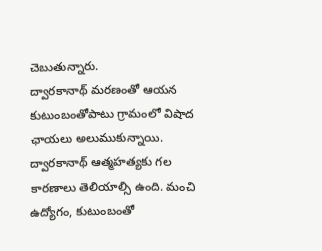చెబుతున్నారు.
ద్వారకానాథ్ మరణంతో ఆయన కుటుంబంతోపాటు గ్రామంలో విషాద ఛాయలు అలుముకున్నాయి. ద్వారకానాథ్ ఆత్మహత్యకు గల కారణాలు తెలియాల్సి ఉంది. మంచి ఉద్యోగం, కుటుంబంతో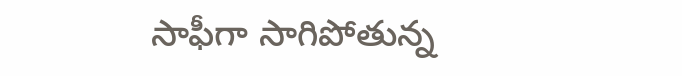సాఫీగా సాగిపోతున్న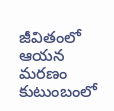జీవితంలో ఆయన మరణం కుటుంబంలో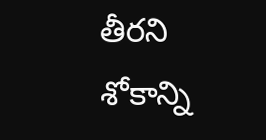తీరని శోకాన్ని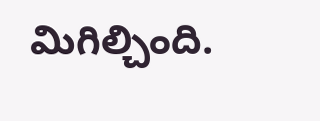మిగిల్చింది.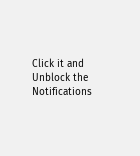Click it and Unblock the Notifications